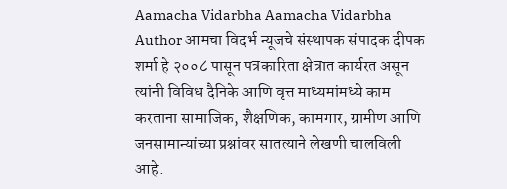Aamacha Vidarbha Aamacha Vidarbha Author आमचा विदर्भ न्यूजचे संस्थापक संपादक दीपक शर्मा हे २००८ पासून पत्रकारिता क्षेत्रात कार्यरत असून त्यांनी विविध दैनिके आणि वृत्त माध्यमांमध्ये काम करताना सामाजिक, शैक्षणिक, कामगार, ग्रामीण आणि जनसामान्यांच्या प्रश्नांवर सातत्याने लेखणी चालविली आहे.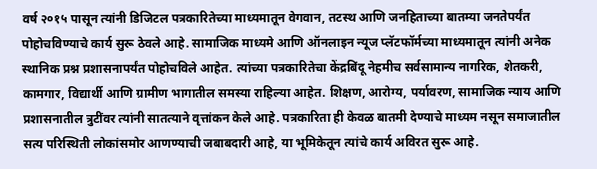वर्ष २०१५ पासून त्यांनी डिजिटल पत्रकारितेच्या माध्यमातून वेगवान, तटस्थ आणि जनहिताच्या बातम्या जनतेपर्यंत पोहोचविण्याचे कार्य सुरू ठेवले आहे. सामाजिक माध्यमे आणि ऑनलाइन न्यूज प्लॅटफॉर्मच्या माध्यमातून त्यांनी अनेक स्थानिक प्रश्न प्रशासनापर्यंत पोहोचविले आहेत. त्यांच्या पत्रकारितेचा केंद्रबिंदू नेहमीच सर्वसामान्य नागरिक, शेतकरी, कामगार, विद्यार्थी आणि ग्रामीण भागातील समस्या राहिल्या आहेत. शिक्षण, आरोग्य, पर्यावरण, सामाजिक न्याय आणि प्रशासनातील त्रुटींवर त्यांनी सातत्याने वृत्तांकन केले आहे. पत्रकारिता ही केवळ बातमी देण्याचे माध्यम नसून समाजातील सत्य परिस्थिती लोकांसमोर आणण्याची जबाबदारी आहे, या भूमिकेतून त्यांचे कार्य अविरत सुरू आहे.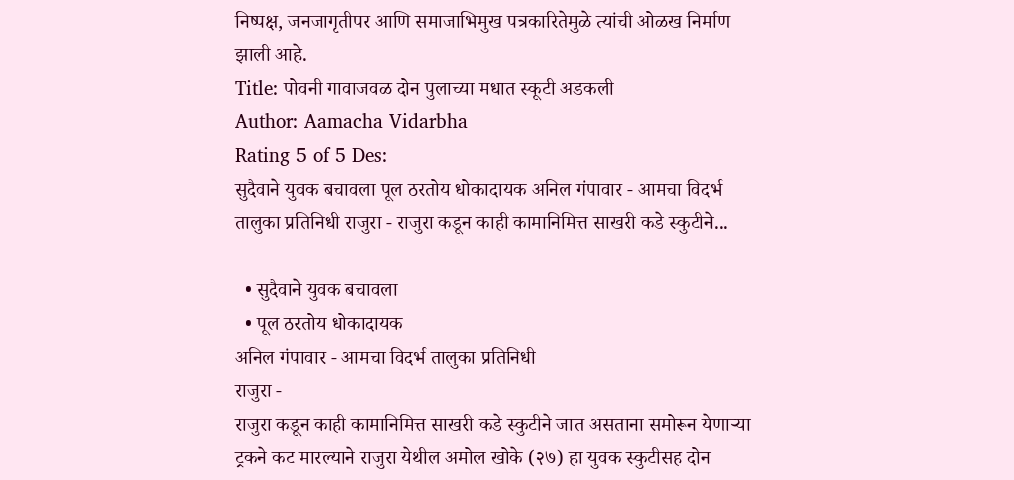निष्पक्ष, जनजागृतीपर आणि समाजाभिमुख पत्रकारितेमुळे त्यांची ओळख निर्माण झाली आहे.
Title: पोवनी गावाजवळ दोन पुलाच्या मधात स्कूटी अडकली
Author: Aamacha Vidarbha
Rating 5 of 5 Des:
सुदैवाने युवक बचावला पूल ठरतोय धोकादायक अनिल गंपावार - आमचा विदर्भ तालुका प्रतिनिधी राजुरा - राजुरा कडून काही कामानिमित्त साखरी कडे स्कुटीने...

  • सुदैवाने युवक बचावला
  • पूल ठरतोय धोकादायक
अनिल गंपावार - आमचा विदर्भ तालुका प्रतिनिधी
राजुरा -
राजुरा कडून काही कामानिमित्त साखरी कडे स्कुटीने जात असताना समोरून येणाऱ्या ट्रकने कट मारल्याने राजुरा येथील अमोल खोके (२७) हा युवक स्कुटीसह दोन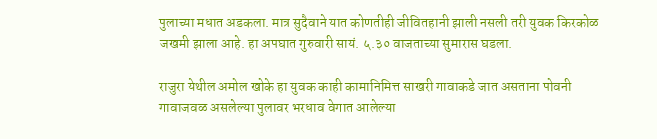पुलाच्या मधात अडकला. मात्र सुदैवाने यात कोणतीही जीवितहानी झाली नसली तरी युवक किरकोळ जखमी झाला आहे. हा अपघात गुरुवारी सायं. ५.३० वाजताच्या सुमारास घडला.

राजुरा येथील अमोल खोके हा युवक काही कामानिमित्त साखरी गावाकडे जात असताना पोवनी गावाजवळ असलेल्या पुलावर भरधाव वेगात आलेल्या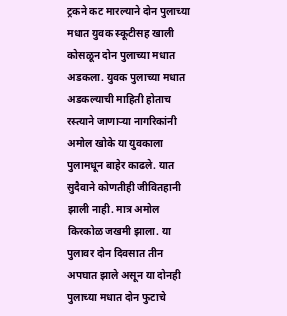ट्रकने कट मारल्याने दोन पुलाच्या मधात युवक स्कूटीसह खाली कोसळून दोन पुलाच्या मधात अडकला. युवक पुलाच्या मधात अडकल्याची माहिती होताच रस्त्याने जाणाऱ्या नागरिकांनी अमोल खोके या युवकाला पुलामधून बाहेर काढले. यात सुदैवाने कोणतीही जीवितहानी झाली नाही. मात्र अमोल किरकोळ जखमी झाला. या पुलावर दोन दिवसात तीन अपघात झाले असून या दोनही पुलाच्या मधात दोन फुटाचे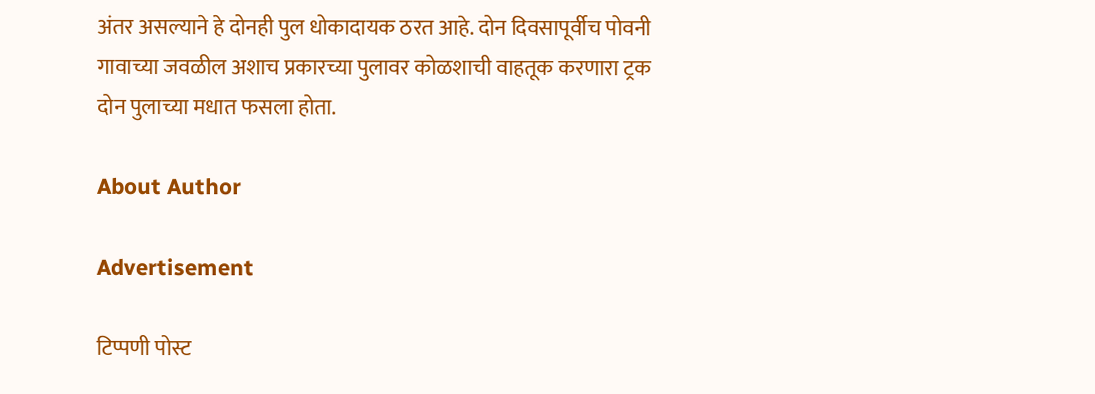अंतर असल्याने हे दोनही पुल धोकादायक ठरत आहे. दोन दिवसापूर्वीच पोवनी गावाच्या जवळील अशाच प्रकारच्या पुलावर कोळशाची वाहतूक करणारा ट्रक दोन पुलाच्या मधात फसला होता.

About Author

Advertisement

टिप्पणी पोस्ट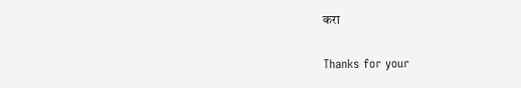करा

Thanks for your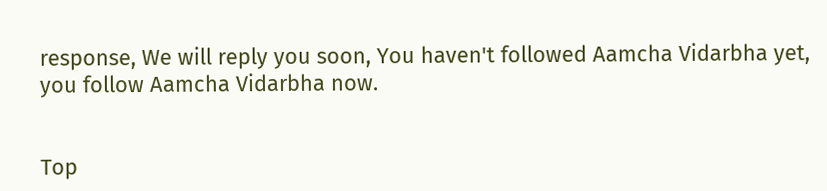response, We will reply you soon, You haven't followed Aamcha Vidarbha yet, you follow Aamcha Vidarbha now.


Top